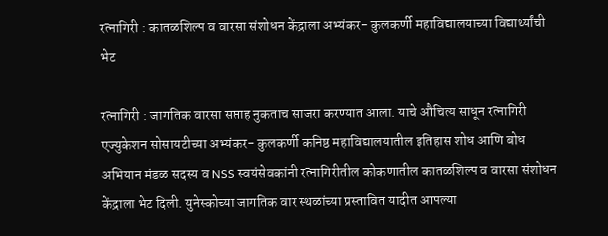रत्नागिरी : कातळशिल्प व वारसा संशोधन केंद्राला अभ्यंकर- कुलकर्णी महाविद्यालयाच्या विद्यार्थ्यांची भेट

रत्नागिरी : जागतिक वारसा सप्ताह नुकताच साजरा करण्यात आला. याचे औचित्य साधून रत्नागिरी एज्युकेशन सोसायटीच्या अभ्यंकर- कुलकर्णी कनिष्ठ महाविद्यालयातील इतिहास शोध आणि बोध अभियान मंडळ सदस्य व NSS स्वयंसेवकांनी रत्नागिरीतील कोकणातील कातळशिल्प व वारसा संशोधन केंद्राला भेट दिली. युनेस्कोच्या जागतिक वार स्थळांच्या प्रस्तावित यादीत आपल्या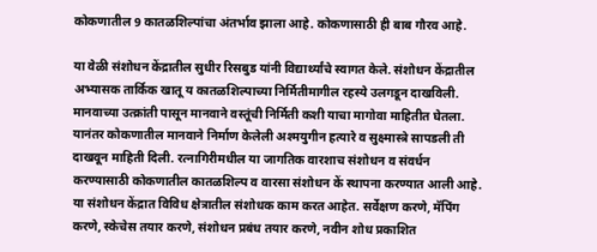कोकणातील 9 कातळशिल्पांचा अंतर्भाव झाला आहे. कोकणासाठी ही बाब गौरव आहे.

या वेळी संशोधन केंद्रातील सुधीर रिसबुड यांनी विद्यार्थ्यांचे स्वागत केले. संशोधन केंद्रातील अभ्यासक तार्किक खातू य कातळशिल्पाच्या निर्मितीमागील रहस्ये उलगडून दाखविली. मानवाच्या उत्क्रांती पासून मानवाने वस्तूंची निर्मिती कशी याचा मागोवा माहितीत घेतला. यानंतर कोकणातील मानवाने निर्माण केलेली अश्मयुगीन हत्यारे व सुक्ष्मास्त्रे सापडली ती दाखवून माहिती दिली. रत्नागिरीमधील या जागतिक वारशाच संशोधन व संवर्धन करण्यासाठी कोकणातील कातळशिल्प व वारसा संशोधन कें स्थापना करण्यात आली आहे. या संशोधन केंद्रात विविध क्षेत्रातील संशोधक काम करत आहेत. सर्वेक्षण करणे, मॅपिंग करणे, स्केचेस तयार करणे, संशोधन प्रबंध तयार करणे, नवीन शोध प्रकाशित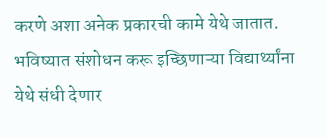करणे अशा अनेक प्रकारची कामे येथे जातात. भविष्यात संशोधन करू इच्छिणाऱ्या विद्यार्थ्यांना येथे संधी देणार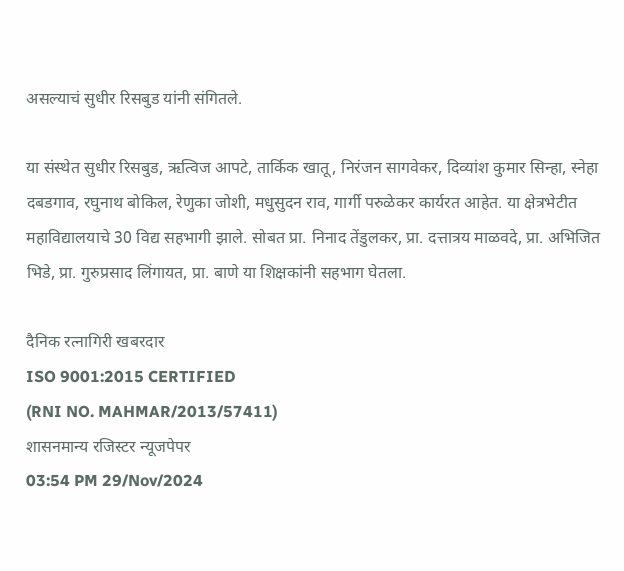असल्याचं सुधीर रिसबुड यांनी संगितले.

या संस्थेत सुधीर रिसबुड, ऋत्विज आपटे, तार्किक खातू, निरंजन सागवेकर, दिव्यांश कुमार सिन्हा, स्नेहा दबडगाव, रघुनाथ बोकिल, रेणुका जोशी, मधुसुदन राव, गार्गी परुळेकर कार्यरत आहेत. या क्षेत्रभेटीत महाविद्यालयाचे 30 विद्य सहभागी झाले. सोबत प्रा. निनाद तेंडुलकर, प्रा. दत्तात्रय माळवदे, प्रा. अभिजित भिडे, प्रा. गुरुप्रसाद लिंगायत, प्रा. बाणे या शिक्षकांनी सहभाग घेतला.

दैनिक रत्नागिरी खबरदार
ISO 9001:2015 CERTIFIED
(RNI NO. MAHMAR/2013/57411)
शासनमान्य रजिस्टर न्यूजपेपर
03:54 PM 29/Nov/2024